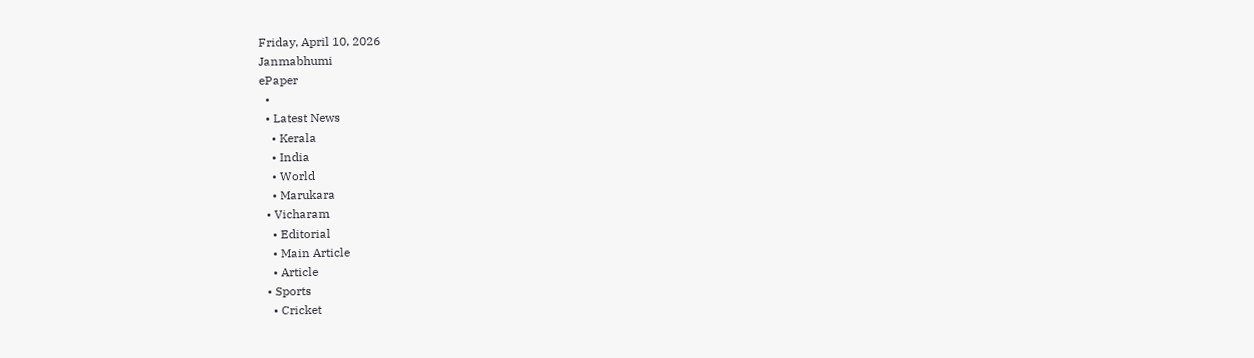Friday, April 10, 2026
Janmabhumi
ePaper
  •
  • Latest News
    • Kerala
    • India
    • World
    • Marukara
  • Vicharam
    • Editorial
    • Main Article
    • Article
  • Sports
    • Cricket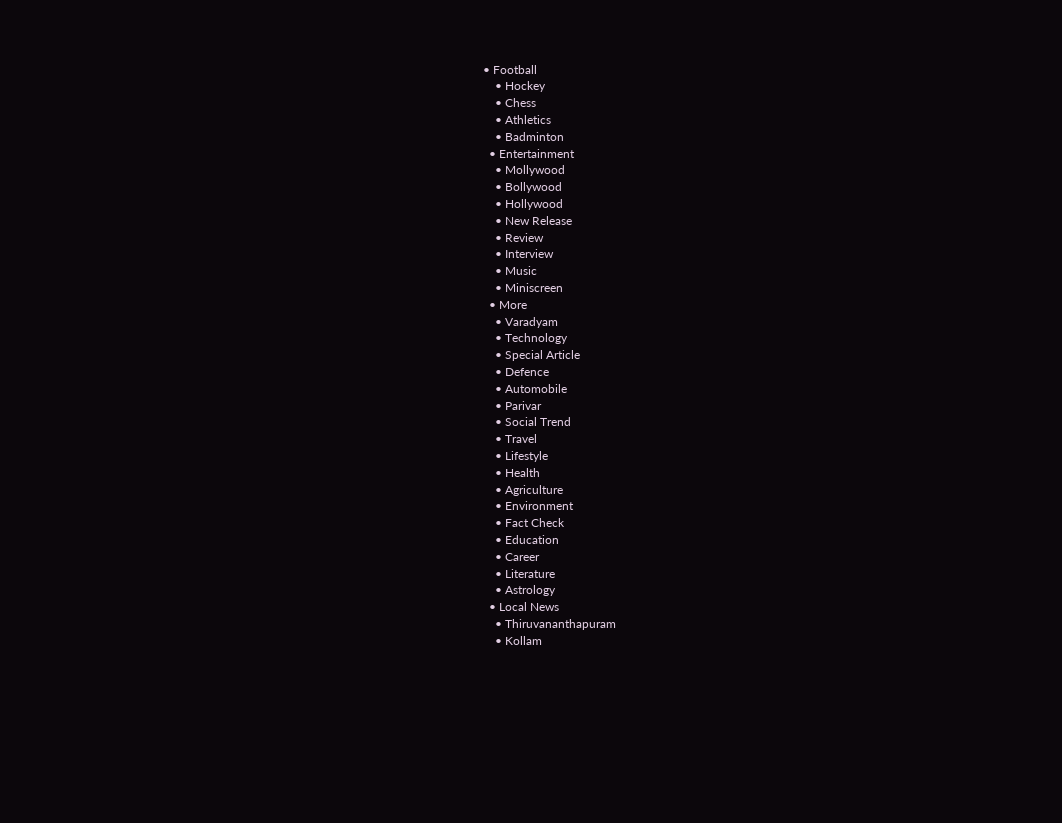• Football
    • Hockey
    • Chess
    • Athletics
    • Badminton
  • Entertainment
    • Mollywood
    • Bollywood
    • Hollywood
    • New Release
    • Review
    • Interview
    • Music
    • Miniscreen
  • More
    • Varadyam
    • Technology
    • Special Article
    • Defence
    • Automobile
    • Parivar
    • Social Trend
    • Travel
    • Lifestyle
    • Health
    • Agriculture
    • Environment
    • Fact Check
    • Education
    • Career
    • Literature
    • Astrology
  • Local News
    • Thiruvananthapuram
    • Kollam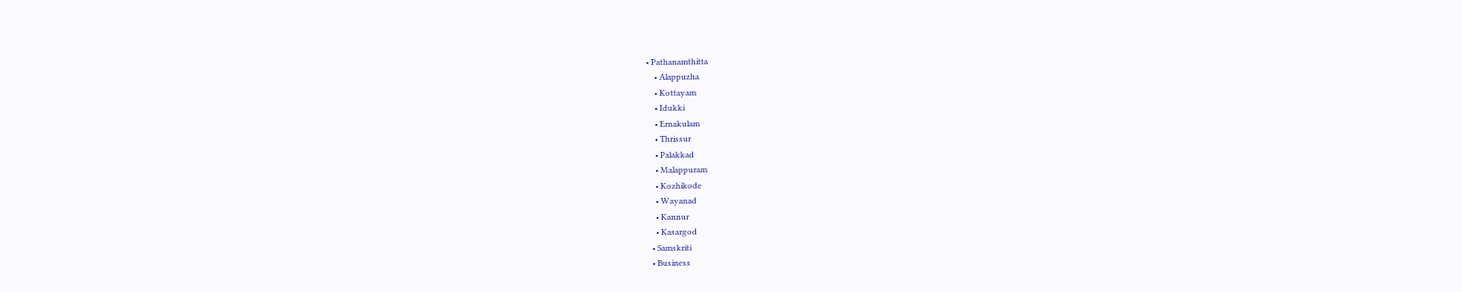• Pathanamthitta
    • Alappuzha
    • Kottayam
    • Idukki
    • Ernakulam
    • Thrissur
    • Palakkad
    • Malappuram
    • Kozhikode
    • Wayanad
    • Kannur
    • Kasargod
  • Samskriti
  • Business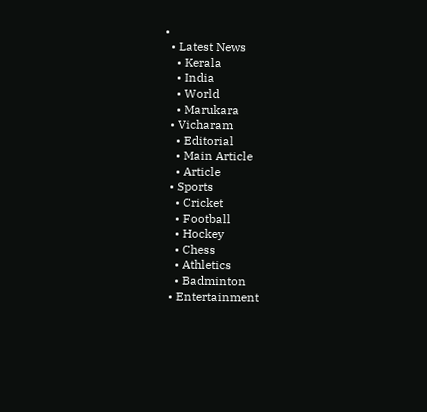•
  • Latest News
    • Kerala
    • India
    • World
    • Marukara
  • Vicharam
    • Editorial
    • Main Article
    • Article
  • Sports
    • Cricket
    • Football
    • Hockey
    • Chess
    • Athletics
    • Badminton
  • Entertainment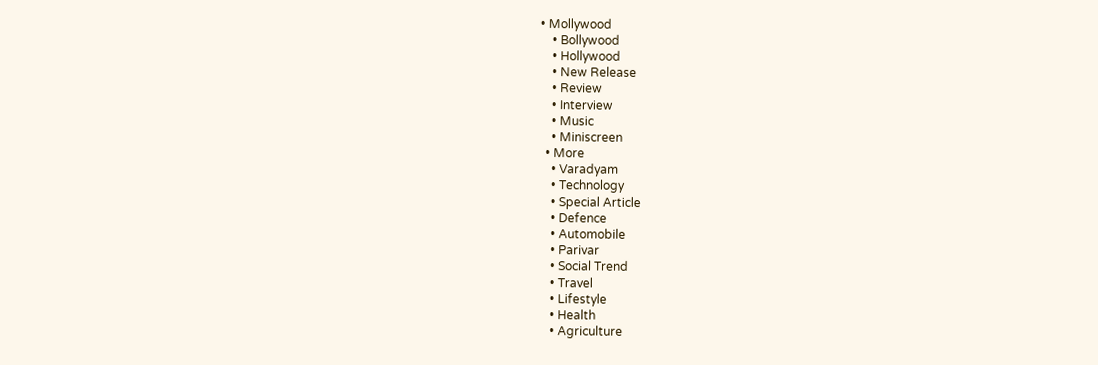• Mollywood
    • Bollywood
    • Hollywood
    • New Release
    • Review
    • Interview
    • Music
    • Miniscreen
  • More
    • Varadyam
    • Technology
    • Special Article
    • Defence
    • Automobile
    • Parivar
    • Social Trend
    • Travel
    • Lifestyle
    • Health
    • Agriculture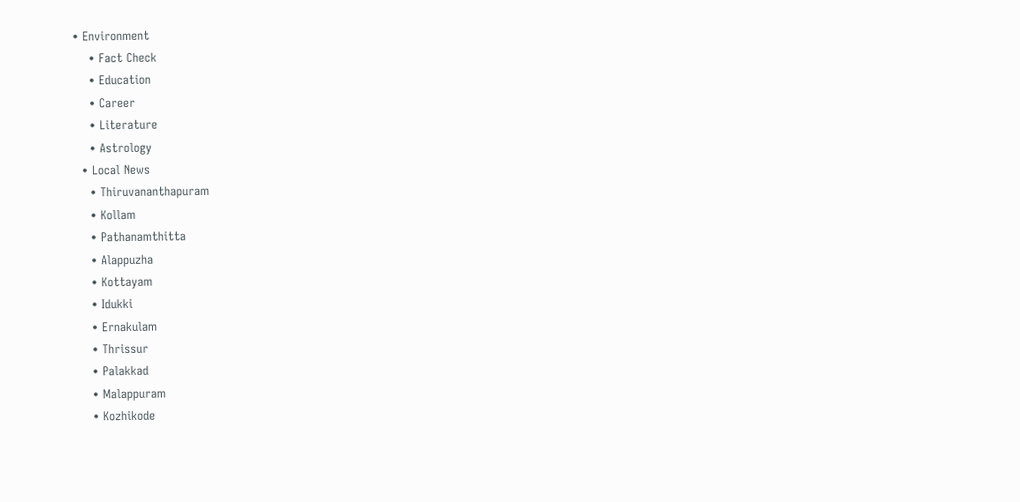• Environment
    • Fact Check
    • Education
    • Career
    • Literature
    • Astrology
  • Local News
    • Thiruvananthapuram
    • Kollam
    • Pathanamthitta
    • Alappuzha
    • Kottayam
    • Idukki
    • Ernakulam
    • Thrissur
    • Palakkad
    • Malappuram
    • Kozhikode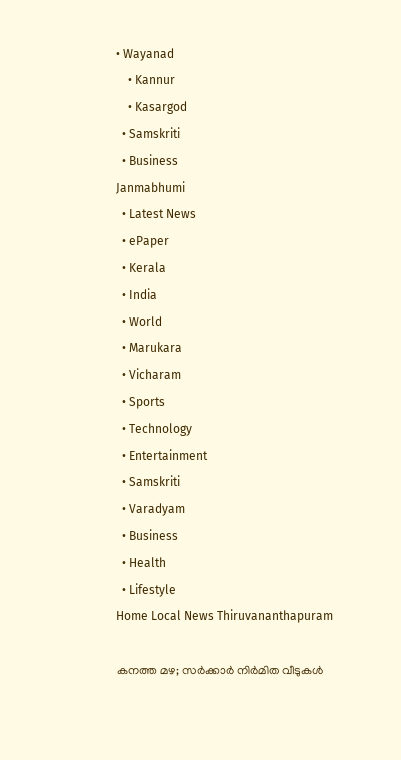• Wayanad
    • Kannur
    • Kasargod
  • Samskriti
  • Business
Janmabhumi
  • Latest News
  • ePaper
  • Kerala
  • India
  • World
  • Marukara
  • Vicharam
  • Sports
  • Technology
  • Entertainment
  • Samskriti
  • Varadyam
  • Business
  • Health
  • Lifestyle
Home Local News Thiruvananthapuram

കനത്ത മഴ; സര്‍ക്കാര്‍ നിര്‍മിത വീടുകള്‍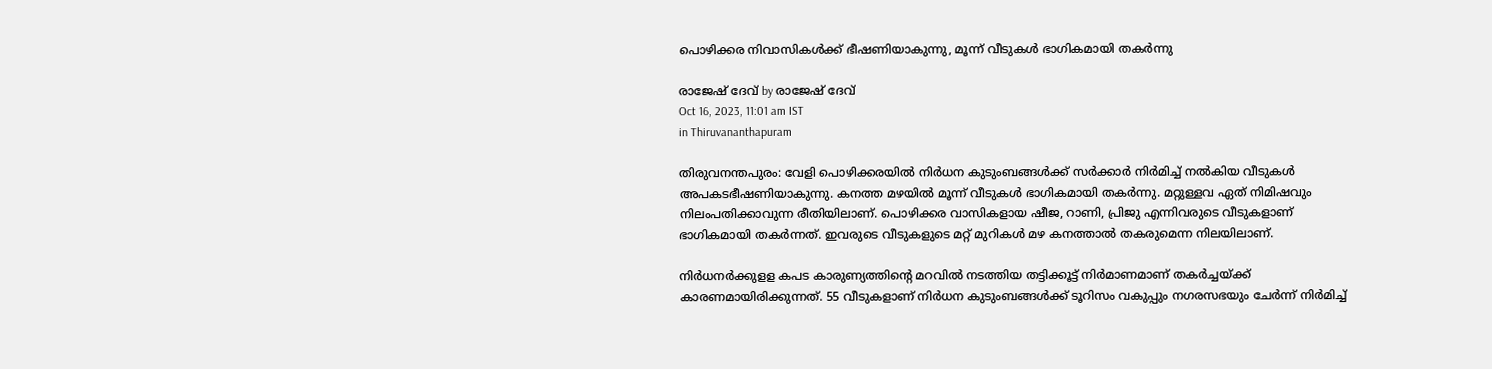പൊഴിക്കര നിവാസികള്‍ക്ക് ഭീഷണിയാകുന്നു, മൂന്ന് വീടുകള്‍ ഭാഗികമായി തകര്‍ന്നു

രാജേഷ് ദേവ്‌ by രാജേഷ് ദേവ്‌
Oct 16, 2023, 11:01 am IST
in Thiruvananthapuram

തിരുവനന്തപുരം: വേളി പൊഴിക്കരയില്‍ നിര്‍ധന കുടുംബങ്ങള്‍ക്ക് സര്‍ക്കാര്‍ നിര്‍മിച്ച് നല്‍കിയ വീടുകള്‍ അപകടഭീഷണിയാകുന്നു. കനത്ത മഴയില്‍ മൂന്ന് വീടുകള്‍ ഭാഗികമായി തകര്‍ന്നു. മറ്റുള്ളവ ഏത് നിമിഷവും നിലംപതിക്കാവുന്ന രീതിയിലാണ്. പൊഴിക്കര വാസികളായ ഷീജ, റാണി, പ്രിജു എന്നിവരുടെ വീടുകളാണ് ഭാഗികമായി തകര്‍ന്നത്. ഇവരുടെ വീടുകളുടെ മറ്റ് മുറികള്‍ മഴ കനത്താല്‍ തകരുമെന്ന നിലയിലാണ്.

നിര്‍ധനര്‍ക്കുളള കപട കാരുണ്യത്തിന്റെ മറവില്‍ നടത്തിയ തട്ടിക്കൂട്ട് നിര്‍മാണമാണ് തകര്‍ച്ചയ്‌ക്ക് കാരണമായിരിക്കുന്നത്. 55 വീടുകളാണ് നിര്‍ധന കുടുംബങ്ങള്‍ക്ക് ടൂറിസം വകുപ്പും നഗരസഭയും ചേര്‍ന്ന് നിര്‍മിച്ച്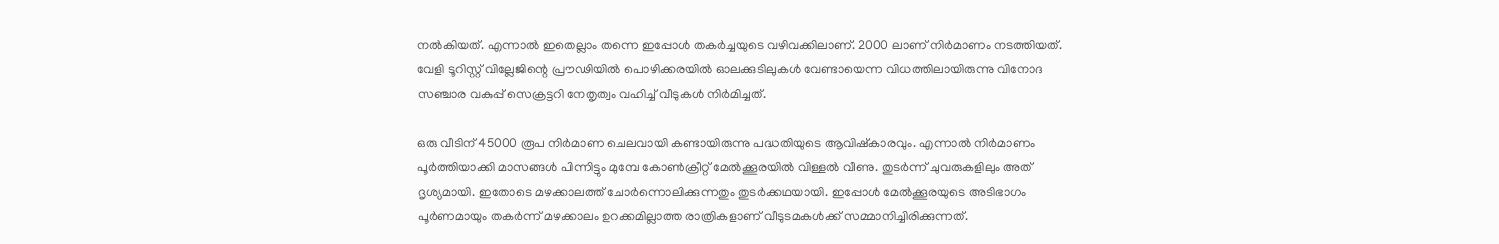നല്‍കിയത്. എന്നാല്‍ ഇതെല്ലാം തന്നെ ഇപ്പോള്‍ തകര്‍ച്ചയുടെ വഴിവക്കിലാണ്. 2000 ലാണ് നിര്‍മാണം നടത്തിയത്. വേളി ടൂറിസ്റ്റ് വില്ലേജിന്റെ പ്രൗഢിയില്‍ പൊഴിക്കരയില്‍ ഓലക്കുടിലുകള്‍ വേണ്ടായെന്ന വിധത്തിലായിരുന്നു വിനോദ സഞ്ചാര വകുപ്പ് സെക്രട്ടറി നേതൃത്വം വഹിച്ച് വീടുകള്‍ നിര്‍മിച്ചത്.

ഒരു വീടിന് 45000 രൂപ നിര്‍മാണ ചെലവായി കണ്ടായിരുന്നു പദ്ധതിയുടെ ആവിഷ്‌കാരവും. എന്നാല്‍ നിര്‍മാണം പൂര്‍ത്തിയാക്കി മാസങ്ങള്‍ പിന്നിട്ടും മുമ്പേ കോണ്‍ക്രീറ്റ് മേല്‍ക്കൂരയില്‍ വിള്ളല്‍ വീണു. തുടര്‍ന്ന് ചുവരുകളിലും അത് ദൃശ്യമായി. ഇതോടെ മഴക്കാലത്ത് ചോര്‍ന്നൊലിക്കുന്നതും തുടര്‍ക്കഥയായി. ഇപ്പോള്‍ മേല്‍ക്കൂരയുടെ അടിഭാഗം പൂര്‍ണമായും തകര്‍ന്ന് മഴക്കാലം ഉറക്കമില്ലാത്ത രാത്രികളാണ് വീടുടമകള്‍ക്ക് സമ്മാനിച്ചിരിക്കുന്നത്.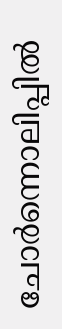ചോര്‍ന്നൊലിപ്പില്‍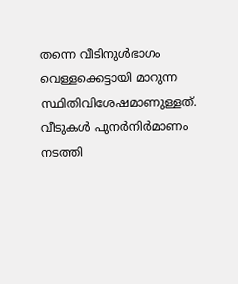തന്നെ വീടിനുള്‍ഭാഗം വെള്ളക്കെട്ടായി മാറുന്ന സ്ഥിതിവിശേഷമാണുള്ളത്. വീടുകള്‍ പുനര്‍നിര്‍മാണം നടത്തി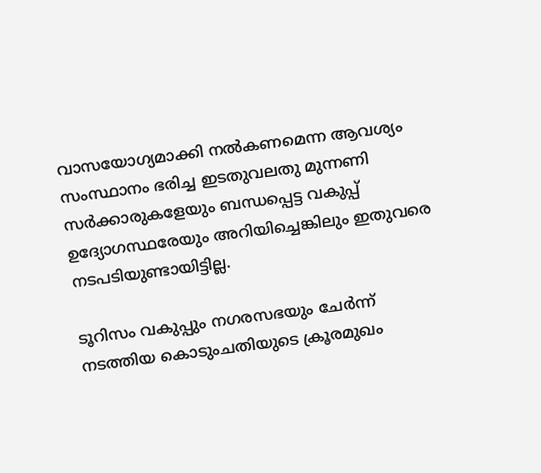വാസയോഗ്യമാക്കി നല്‍കണമെന്ന ആവശ്യം സംസ്ഥാനം ഭരിച്ച ഇടതുവലതു മുന്നണി സര്‍ക്കാരുകളേയും ബന്ധപ്പെട്ട വകുപ്പ് ഉദ്യോഗസ്ഥരേയും അറിയിച്ചെങ്കിലും ഇതുവരെ നടപടിയുണ്ടായിട്ടില്ല.

ടൂറിസം വകുപ്പും നഗരസഭയും ചേര്‍ന്ന് നടത്തിയ കൊടുംചതിയുടെ ക്രൂരമുഖം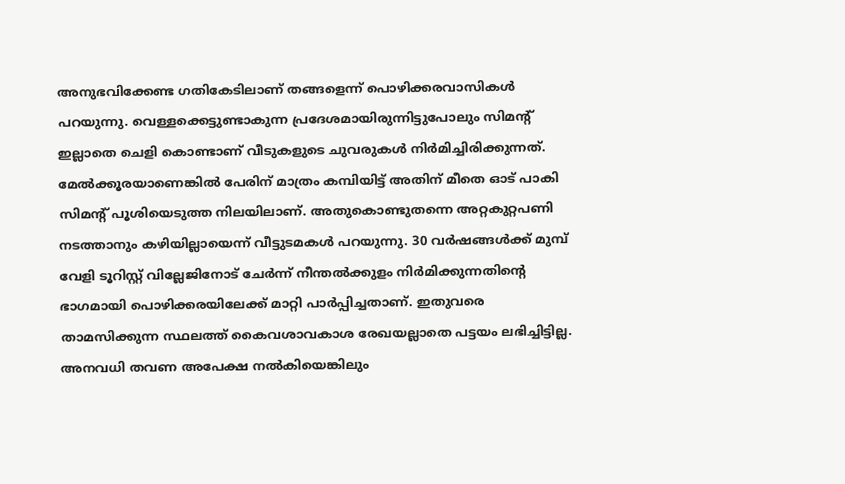അനുഭവിക്കേണ്ട ഗതികേടിലാണ് തങ്ങളെന്ന് പൊഴിക്കരവാസികള്‍ പറയുന്നു. വെള്ളക്കെട്ടുണ്ടാകുന്ന പ്രദേശമായിരുന്നിട്ടുപോലും സിമന്റ് ഇല്ലാതെ ചെളി കൊണ്ടാണ് വീടുകളുടെ ചുവരുകള്‍ നിര്‍മിച്ചിരിക്കുന്നത്. മേല്‍ക്കൂരയാണെങ്കില്‍ പേരിന് മാത്രം കമ്പിയിട്ട് അതിന് മീതെ ഓട് പാകി സിമന്റ് പൂശിയെടുത്ത നിലയിലാണ്. അതുകൊണ്ടുതന്നെ അറ്റകുറ്റപണി നടത്താനും കഴിയില്ലായെന്ന് വീട്ടുടമകള്‍ പറയുന്നു. 30 വര്‍ഷങ്ങള്‍ക്ക് മുമ്പ് വേളി ടൂറിസ്റ്റ് വില്ലേജിനോട് ചേര്‍ന്ന് നീന്തല്‍ക്കുളം നിര്‍മിക്കുന്നതിന്റെ ഭാഗമായി പൊഴിക്കരയിലേക്ക് മാറ്റി പാര്‍പ്പിച്ചതാണ്. ഇതുവരെ താമസിക്കുന്ന സ്ഥലത്ത് കൈവശാവകാശ രേഖയല്ലാതെ പട്ടയം ലഭിച്ചിട്ടില്ല. അനവധി തവണ അപേക്ഷ നല്‍കിയെങ്കിലും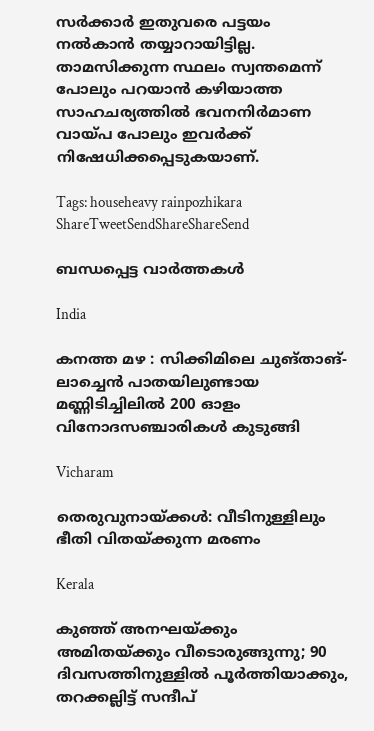സര്‍ക്കാര്‍ ഇതുവരെ പട്ടയം നല്‍കാന്‍ തയ്യാറായിട്ടില്ല. താമസിക്കുന്ന സ്ഥലം സ്വന്തമെന്ന് പോലും പറയാന്‍ കഴിയാത്ത സാഹചര്യത്തില്‍ ഭവനനിര്‍മാണ വായ്‌പ പോലും ഇവര്‍ക്ക് നിഷേധിക്കപ്പെടുകയാണ്.

Tags: househeavy rainpozhikara
ShareTweetSendShareShareSend

ബന്ധപ്പെട്ട വാര്‍ത്തകള്‍

India

കനത്ത മഴ : സിക്കിമിലെ ചുങ്താങ്-ലാച്ചെൻ പാതയിലുണ്ടായ മണ്ണിടിച്ചിലിൽ 200 ഓളം വിനോദസഞ്ചാരികൾ കുടുങ്ങി

Vicharam

തെരുവുനായ്‌ക്കള്‍: വീടിനുള്ളിലും ഭീതി വിതയ്‌ക്കുന്ന മരണം

Kerala

കുഞ്ഞ് അനഘയ്‌ക്കും അമിതയ്‌ക്കും വീടൊരുങ്ങുന്നു; 90 ദിവസത്തിനുള്ളിൽ പൂർത്തിയാക്കും, തറക്കല്ലിട്ട് സന്ദീപ്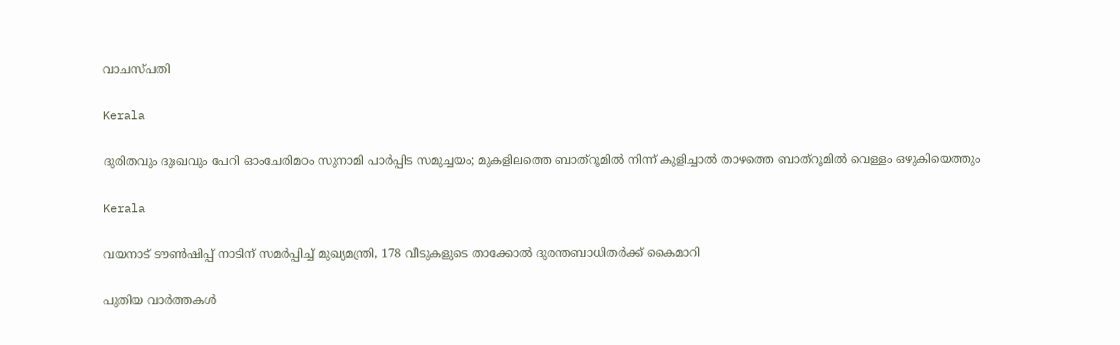വാചസ്പതി

Kerala

ദുരിതവും ദുഃഖവും പേറി ഓംചേരിമഠം സുനാമി പാര്‍പ്പിട സമുച്ചയം; മുകളിലത്തെ ബാത്‌റൂമില്‍ നിന്ന് കുളിച്ചാല്‍ താഴത്തെ ബാത്‌റൂമില്‍ വെള്ളം ഒഴുകിയെത്തും

Kerala

വയനാട് ടൗണ്‍ഷിപ്പ് നാടിന് സമര്‍പ്പിച്ച് മുഖ്യമന്ത്രി, 178 വീടുകളുടെ താക്കോല്‍ ദുരന്തബാധിതര്‍ക്ക് കൈമാറി

പുതിയ വാര്‍ത്തകള്‍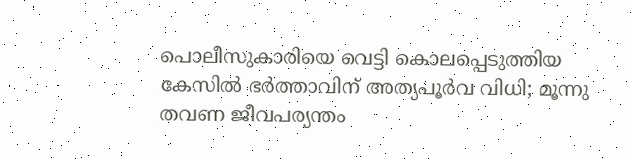പൊലീസുകാരിയെ വെട്ടി കൊലപ്പെടുത്തിയ കേസിൽ ഭർത്താവിന് അത്യപൂർവ വിധി; മൂന്നു തവണ ജീവപര്യന്തം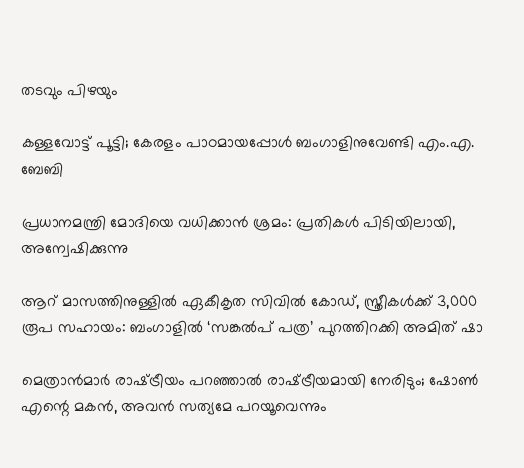തടവും പിഴയും

കള്ളവോട്ട് പൂട്ടി; കേരളം പാഠമായപ്പോൾ ബംഗാളിനുവേണ്ടി എം.എ. ബേബി

പ്രധാനമന്ത്രി മോദിയെ വധിക്കാൻ ശ്രമം: പ്രതികൾ പിടിയിലായി, അന്വേഷിക്കുന്നു

ആറ് മാസത്തിനുള്ളിൽ ഏകീകൃത സിവിൽ കോഡ്, സ്ത്രീകൾക്ക് 3,000 രൂപ സഹായം: ബംഗാളിൽ ‘സങ്കൽപ് പത്ര’ പുറത്തിറക്കി അമിത് ഷാ

മെത്രാൻമാർ രാഷ്‌ട്രീയം പറഞ്ഞാൽ രാഷ്‌ട്രീയമായി നേരിടും; ഷോൺ എന്റെ മകൻ, അവൻ സത്യമേ പറയൂവെന്നും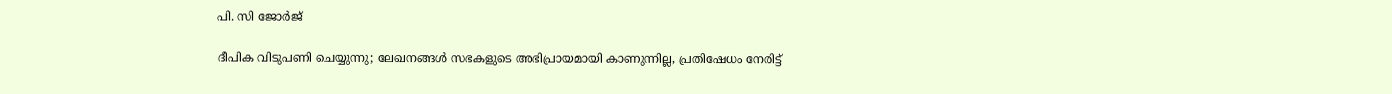പി. സി ജോർജ്

ദീപിക വിടുപണി ചെയ്യുന്നു; ലേഖനങ്ങൾ സഭകളുടെ അഭിപ്രായമായി കാണുന്നില്ല, പ്രതിഷേധം നേരിട്ട്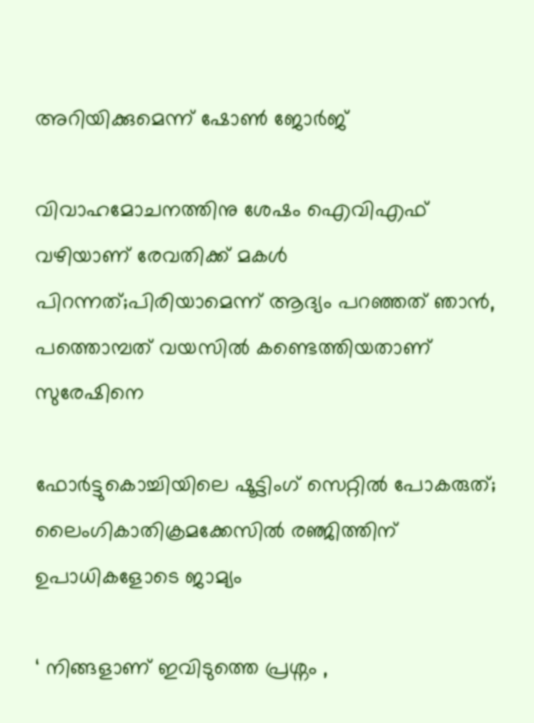അറിയിക്കുമെന്ന് ഷോൺ ജോർജ്

വിവാഹമോചനത്തിനു ശേഷം ഐവിഎഫ് വഴിയാണ് രേവതിക്ക് മകൾ പിറന്നത്;പിരിയാമെന്ന് ആദ്യം പറഞ്ഞത് ഞാൻ, പത്തൊമ്പത് വയസിൽ കണ്ടെത്തിയതാണ് സുരേഷിനെ

ഫോർട്ടുകൊച്ചിയിലെ ഷൂട്ടിംഗ് സെറ്റിൽ പോകരുത്; ലൈംഗികാതിക്രമക്കേസിൽ രഞ്ജിത്തിന് ഉപാധികളോടെ ജാമ്യം

‘ നിങ്ങളാണ് ഇവിടുത്തെ പ്രശ്നം ,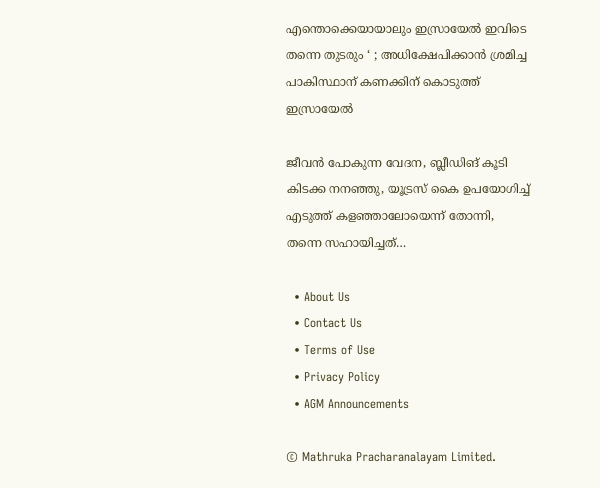എന്തൊക്കെയായാലും ഇസ്രായേൽ ഇവിടെ തന്നെ തുടരും ‘ ; അധിക്ഷേപിക്കാൻ ശ്രമിച്ച പാകിസ്ഥാന് കണക്കിന് കൊടുത്ത് ഇസ്രായേൽ

ജീവൻ പോകുന്ന വേദന, ബ്ലീഡിങ് കൂടി കിടക്ക നനഞ്ഞു, യൂട്രസ് കൈ ഉപയോഗിച്ച് എടുത്ത് കളഞ്ഞാലോയെന്ന് തോന്നി, തന്നെ സഹായിച്ചത്…

  • About Us
  • Contact Us
  • Terms of Use
  • Privacy Policy
  • AGM Announcements

© Mathruka Pracharanalayam Limited.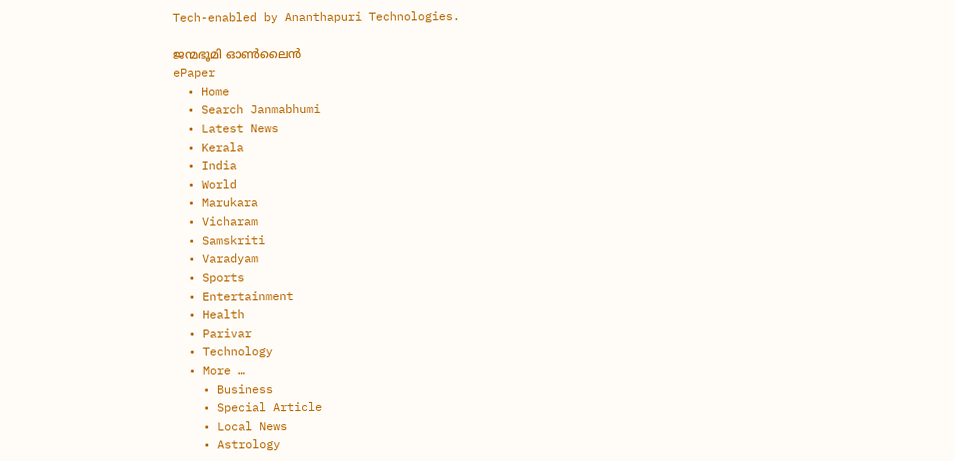Tech-enabled by Ananthapuri Technologies.

ജന്മഭൂമി ഓണ്‍ലൈന്‍
ePaper
  • Home
  • Search Janmabhumi
  • Latest News
  • Kerala
  • India
  • World
  • Marukara
  • Vicharam
  • Samskriti
  • Varadyam
  • Sports
  • Entertainment
  • Health
  • Parivar
  • Technology
  • More …
    • Business
    • Special Article
    • Local News
    • Astrology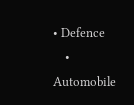• Defence
    • Automobile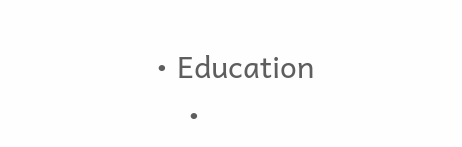• Education
    •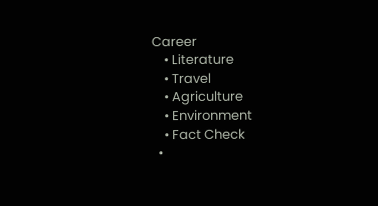Career
    • Literature
    • Travel
    • Agriculture
    • Environment
    • Fact Check
  •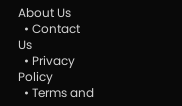About Us
  • Contact Us
  • Privacy Policy
  • Terms and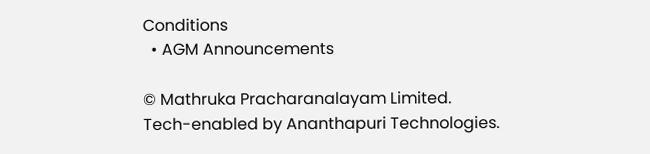Conditions
  • AGM Announcements

© Mathruka Pracharanalayam Limited.
Tech-enabled by Ananthapuri Technologies.